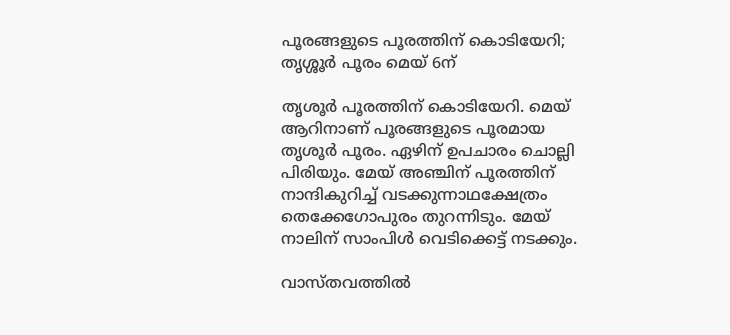പൂരങ്ങളുടെ പൂരത്തിന് കൊടിയേറി; തൃശ്ശൂര്‍ പൂരം മെയ് 6ന്

തൃശൂര്‍ പൂരത്തിന് കൊടിയേറി. മെയ് ആറിനാണ് പൂരങ്ങളുടെ പൂരമായ തൃശൂര്‍ പൂരം. ഏഴിന് ഉപചാരം ചൊല്ലി പിരിയും. മേയ് അഞ്ചിന് പൂരത്തിന് നാന്ദികുറിച്ച് വടക്കുന്നാഥക്ഷേത്രം തെക്കേഗോപുരം തുറന്നിടും. മേയ് നാലിന് സാംപിള്‍ വെടിക്കെട്ട് നടക്കും.

വാസ്തവത്തില്‍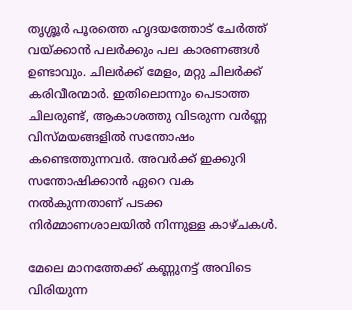തൃശ്ശൂർ പൂരത്തെ ഹൃദയത്തോട് ചേർത്ത് വയ്ക്കാൻ പലർക്കും പല കാരണങ്ങൾ ഉണ്ടാവും. ചിലർക്ക് മേളം, മറ്റു ചിലർക്ക് കരിവീരന്മാർ. ഇതിലൊന്നും പെടാത്ത ചിലരുണ്ട്, ആകാശത്തു വിടരുന്ന വർണ്ണ വിസ്മയങ്ങളിൽ സന്തോഷം കണ്ടെത്തുന്നവർ. അവർക്ക് ഇക്കുറി സന്തോഷിക്കാൻ ഏറെ വക നൽകുന്നതാണ് പടക്ക നിർമ്മാണശാലയിൽ നിന്നുള്ള കാഴ്ചകൾ.

മേലെ മാനത്തേക്ക് കണ്ണുനട്ട് അവിടെ വിരിയുന്ന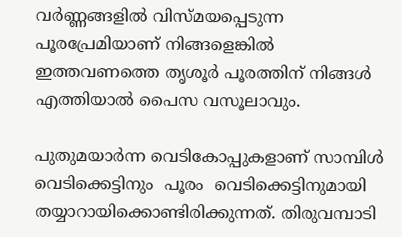വർണ്ണങ്ങളിൽ വിസ്മയപ്പെടുന്ന പൂരപ്രേമിയാണ് നിങ്ങളെങ്കിൽ ഇത്തവണത്തെ തൃശൂർ പൂരത്തിന് നിങ്ങൾ എത്തിയാൽ പൈസ വസൂലാവും.

പുതുമയാർന്ന വെടികോപ്പുകളാണ് സാമ്പിൾ വെടിക്കെട്ടിനും  പൂരം  വെടിക്കെട്ടിനുമായി തയ്യാറായിക്കൊണ്ടിരിക്കുന്നത്. തിരുവമ്പാടി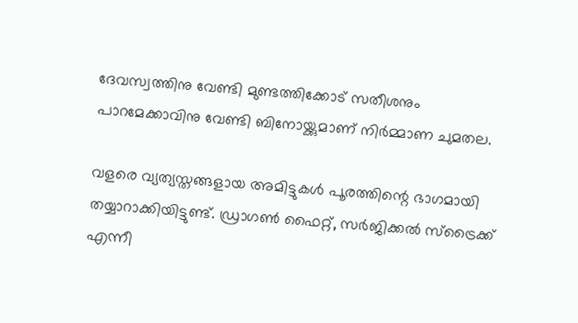ദേവസ്വത്തിനു വേണ്ടി മുണ്ടത്തിക്കോട് സതീശനും പാറമേക്കാവിനു വേണ്ടി ബിനോയ്ക്കുമാണ് നിർമ്മാണ ചുമതല.

വളരെ വ്യത്യസ്തങ്ങളായ അമിട്ടുകൾ പൂരത്തിന്റെ ഭാഗമായി തയ്യാറാക്കിയിട്ടുണ്ട്. ഡ്രാഗൺ ഫൈറ്റ്, സർജിക്കൽ സ്ട്രൈക്ക് എന്നീ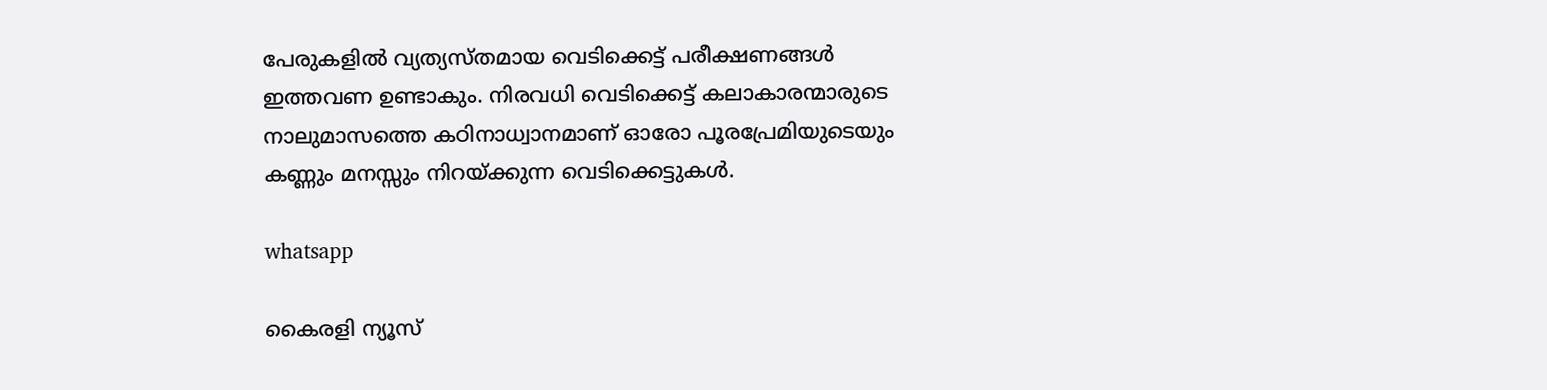പേരുകളിൽ വ്യത്യസ്തമായ വെടിക്കെട്ട് പരീക്ഷണങ്ങൾ ഇത്തവണ ഉണ്ടാകും. നിരവധി വെടിക്കെട്ട് കലാകാരന്മാരുടെ നാലുമാസത്തെ കഠിനാധ്വാനമാണ് ഓരോ പൂരപ്രേമിയുടെയും കണ്ണും മനസ്സും നിറയ്ക്കുന്ന വെടിക്കെട്ടുകൾ.

whatsapp

കൈരളി ന്യൂസ്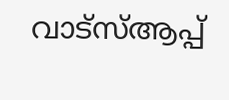വാട്‌സ്ആപ്പ്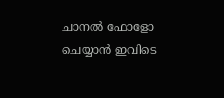ചാനല്‍ ഫോളോ ചെയ്യാന്‍ ഇവിടെ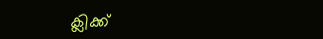ക്ലിക്ക്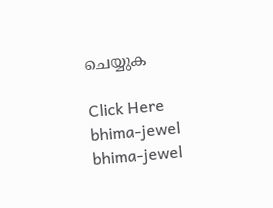ചെയ്യുക

Click Here
bhima-jewel
bhima-jewel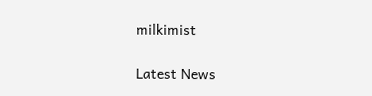milkimist

Latest News